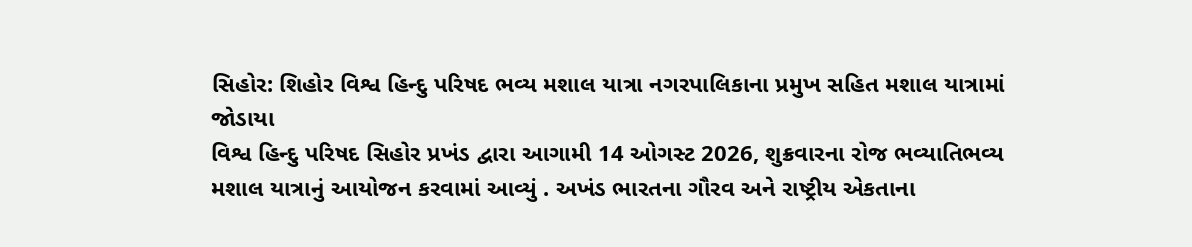સિહોર: શિહોર વિશ્વ હિન્દુ પરિષદ ભવ્ય મશાલ યાત્રા નગરપાલિકાના પ્રમુખ સહિત મશાલ યાત્રામાં જોડાયા
વિશ્વ હિન્દુ પરિષદ સિહોર પ્રખંડ દ્વારા આગામી 14 ઓગસ્ટ 2026, શુક્રવારના રોજ ભવ્યાતિભવ્ય મશાલ યાત્રાનું આયોજન કરવામાં આવ્યું . અખંડ ભારતના ગૌરવ અને રાષ્ટ્રીય એકતાના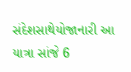સંદેશસાથેયોજાનારી આ યાત્રા સાંજે 6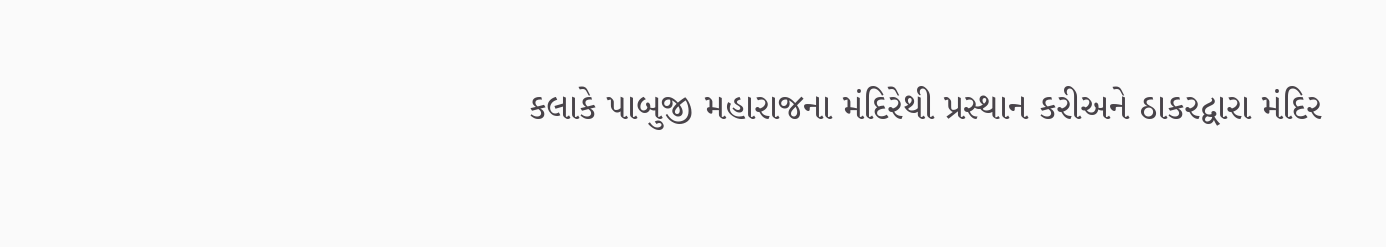કલાકે પાબુજી મહારાજના મંદિરેથી પ્રસ્થાન કરીઅને ઠાકરદ્વારા મંદિર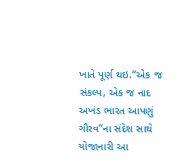ખાતે પૂર્ણ થઇ.“એક જ સંકલ્પ, એક જ નાદ અખંડ ભારત આપણું ગૌરવ”ના સંદેશ સાથે યોજાનારી આ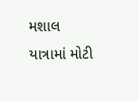મશાલ યાત્રામાં મોટી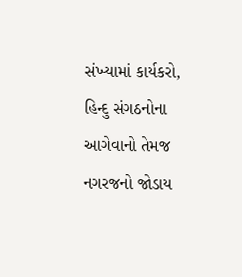સંખ્યામાં કાર્યકરો, હિન્દુ સંગઠનોના આગેવાનો તેમજ નગરજનો જોડાય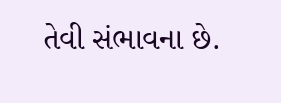તેવી સંભાવના છે.